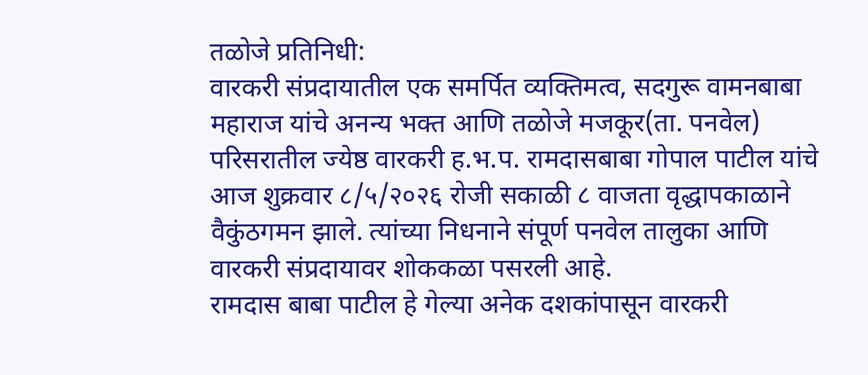तळोजे प्रतिनिधी:
वारकरी संप्रदायातील एक समर्पित व्यक्तिमत्व, सदगुरू वामनबाबा महाराज यांचे अनन्य भक्त आणि तळोजे मजकूर(ता. पनवेल) परिसरातील ज्येष्ठ वारकरी ह.भ.प. रामदासबाबा गोपाल पाटील यांचे आज शुक्रवार ८/५/२०२६ रोजी सकाळी ८ वाजता वृद्धापकाळाने वैकुंठगमन झाले. त्यांच्या निधनाने संपूर्ण पनवेल तालुका आणि वारकरी संप्रदायावर शोककळा पसरली आहे.
रामदास बाबा पाटील हे गेल्या अनेक दशकांपासून वारकरी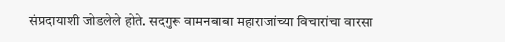संप्रदायाशी जोडलेले होते. सदगुरू वामनबाबा महाराजांच्या विचारांचा वारसा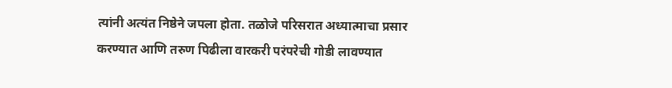त्यांनी अत्यंत निष्ठेने जपला होता. तळोजे परिसरात अध्यात्माचा प्रसार करण्यात आणि तरुण पिढीला वारकरी परंपरेची गोडी लावण्यात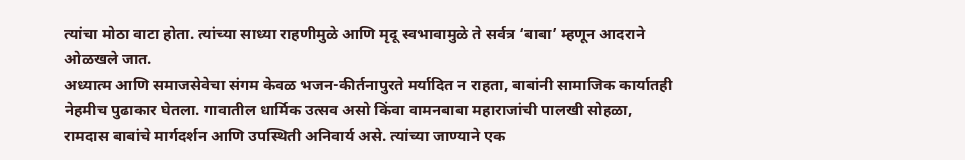त्यांचा मोठा वाटा होता. त्यांच्या साध्या राहणीमुळे आणि मृदू स्वभावामुळे ते सर्वत्र ‘बाबा’ म्हणून आदराने ओळखले जात.
अध्यात्म आणि समाजसेवेचा संगम केवळ भजन-कीर्तनापुरते मर्यादित न राहता, बाबांनी सामाजिक कार्यातही नेहमीच पुढाकार घेतला. गावातील धार्मिक उत्सव असो किंवा वामनबाबा महाराजांची पालखी सोहळा, रामदास बाबांचे मार्गदर्शन आणि उपस्थिती अनिवार्य असे. त्यांच्या जाण्याने एक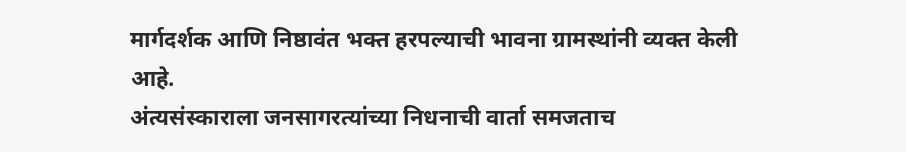मार्गदर्शक आणि निष्ठावंत भक्त हरपल्याची भावना ग्रामस्थांनी व्यक्त केली आहे.
अंत्यसंस्काराला जनसागरत्यांच्या निधनाची वार्ता समजताच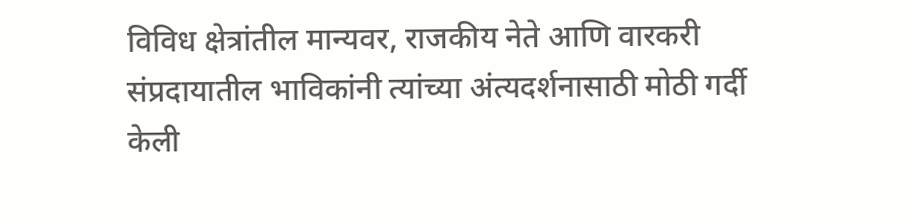विविध क्षेत्रांतील मान्यवर, राजकीय नेते आणि वारकरी संप्रदायातील भाविकांनी त्यांच्या अंत्यदर्शनासाठी मोठी गर्दी केली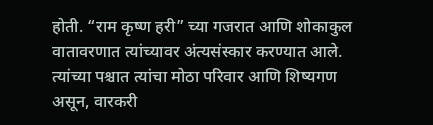होती. “राम कृष्ण हरी” च्या गजरात आणि शोकाकुल वातावरणात त्यांच्यावर अंत्यसंस्कार करण्यात आले. त्यांच्या पश्चात त्यांचा मोठा परिवार आणि शिष्यगण असून, वारकरी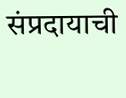संप्रदायाची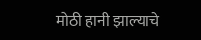मोठी हानी झाल्याचे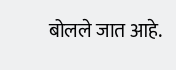बोलले जात आहे.